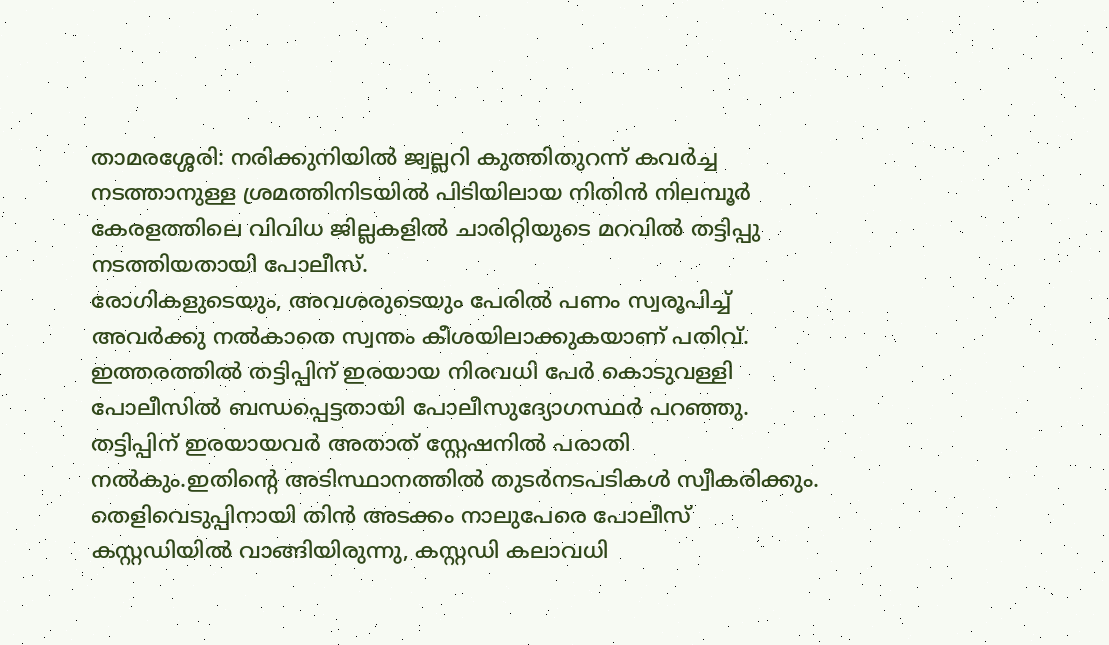താമരശ്ശേരി: നരിക്കുനിയിൽ ജ്വല്ലറി കുത്തിതുറന്ന് കവർച്ച നടത്താനുള്ള ശ്രമത്തിനിടയിൽ പിടിയിലായ നിതിൻ നിലമ്പൂർ കേരളത്തിലെ വിവിധ ജില്ലകളിൽ ചാരിറ്റിയുടെ മറവിൽ തട്ടിപ്പു നടത്തിയതായി പോലീസ്.
രോഗികളുടെയും, അവശരുടെയും പേരിൽ പണം സ്വരൂപിച്ച് അവർക്കു നൽകാതെ സ്വന്തം കീശയിലാക്കുകയാണ് പതിവ്.
ഇത്തരത്തിൽ തട്ടിപ്പിന് ഇരയായ നിരവധി പേർ കൊടുവള്ളി പോലീസിൽ ബന്ധപ്പെട്ടതായി പോലീസുദ്യോഗസ്ഥർ പറഞ്ഞു.
തട്ടിപ്പിന് ഇരയായവർ അതാത് സ്റ്റേഷനിൽ പരാതി നൽകും.ഇതിൻ്റെ അടിസ്ഥാനത്തിൽ തുടർനടപടികൾ സ്വീകരിക്കും.
തെളിവെടുപ്പിനായി തിൻ അടക്കം നാലുപേരെ പോലീസ് കസ്റ്റഡിയിൽ വാങ്ങിയിരുന്നു, കസ്റ്റഡി കലാവധി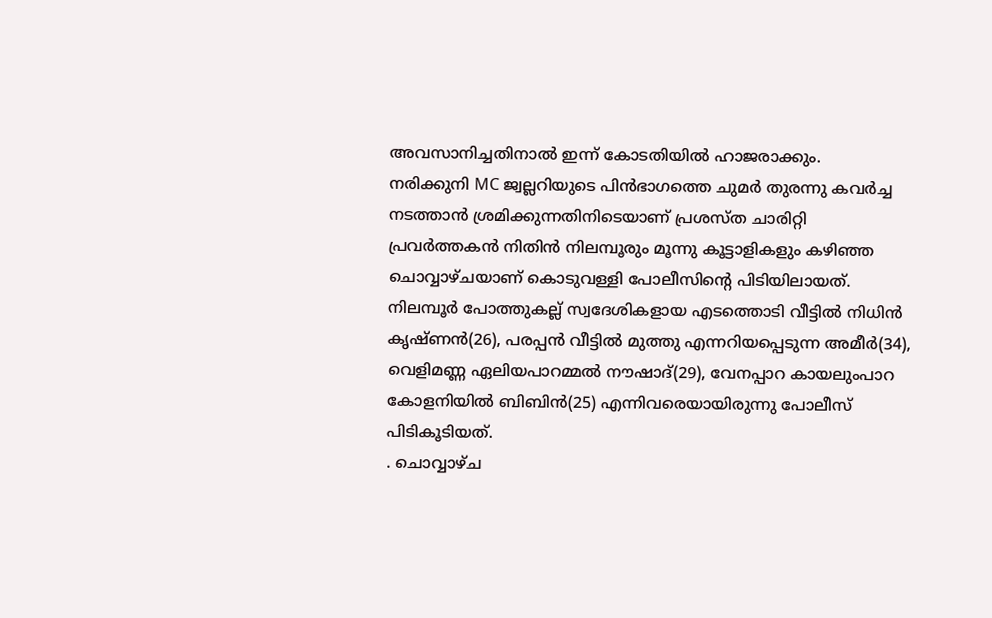അവസാനിച്ചതിനാൽ ഇന്ന് കോടതിയിൽ ഹാജരാക്കും.
നരിക്കുനി MC ജ്വല്ലറിയുടെ പിൻഭാഗത്തെ ചുമർ തുരന്നു കവർച്ച നടത്താൻ ശ്രമിക്കുന്നതിനിടെയാണ് പ്രശസ്ത ചാരിറ്റി പ്രവർത്തകൻ നിതിൻ നിലമ്പൂരും മൂന്നു കൂട്ടാളികളും കഴിഞ്ഞ ചൊവ്വാഴ്ചയാണ് കൊടുവള്ളി പോലീസിന്റെ പിടിയിലായത്. നിലമ്പൂർ പോത്തുകല്ല് സ്വദേശികളായ എടത്തൊടി വീട്ടിൽ നിധിൻ കൃഷ്ണൻ(26), പരപ്പൻ വീട്ടിൽ മുത്തു എന്നറിയപ്പെടുന്ന അമീർ(34), വെളിമണ്ണ ഏലിയപാറമ്മൽ നൗഷാദ്(29), വേനപ്പാറ കായലുംപാറ കോളനിയിൽ ബിബിൻ(25) എന്നിവരെയായിരുന്നു പോലീസ് പിടികൂടിയത്.
. ചൊവ്വാഴ്ച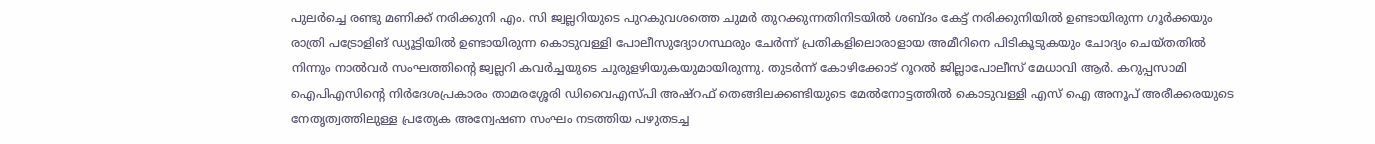പുലർച്ചെ രണ്ടു മണിക്ക് നരിക്കുനി എം. സി ജ്വല്ലറിയുടെ പുറകുവശത്തെ ചുമർ തുറക്കുന്നതിനിടയിൽ ശബ്ദം കേട്ട് നരിക്കുനിയിൽ ഉണ്ടായിരുന്ന ഗൂർക്കയും രാത്രി പട്രോളിങ് ഡ്യൂട്ടിയിൽ ഉണ്ടായിരുന്ന കൊടുവള്ളി പോലീസുദ്യോഗസ്ഥരും ചേർന്ന് പ്രതികളിലൊരാളായ അമീറിനെ പിടികൂടുകയും ചോദ്യം ചെയ്തതിൽ നിന്നും നാൽവർ സംഘത്തിന്റെ ജ്വല്ലറി കവർച്ചയുടെ ചുരുളഴിയുകയുമായിരുന്നു. തുടർന്ന് കോഴിക്കോട് റൂറൽ ജില്ലാപോലീസ് മേധാവി ആർ. കറുപ്പസാമി ഐപിഎസിന്റെ നിർദേശപ്രകാരം താമരശ്ശേരി ഡിവൈഎസ്പി അഷ്റഫ് തെങ്ങിലക്കണ്ടിയുടെ മേൽനോട്ടത്തിൽ കൊടുവള്ളി എസ് ഐ അനൂപ് അരീക്കരയുടെ നേതൃത്വത്തിലുള്ള പ്രത്യേക അന്വേഷണ സംഘം നടത്തിയ പഴുതടച്ച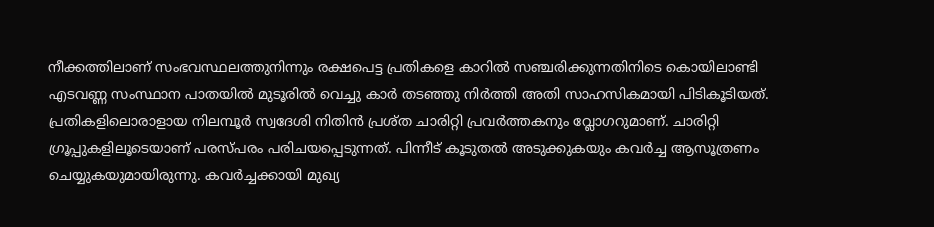നീക്കത്തിലാണ് സംഭവസ്ഥലത്തുനിന്നും രക്ഷപെട്ട പ്രതികളെ കാറിൽ സഞ്ചരിക്കുന്നതിനിടെ കൊയിലാണ്ടി എടവണ്ണ സംസ്ഥാന പാതയിൽ മുടൂരിൽ വെച്ചു കാർ തടഞ്ഞു നിർത്തി അതി സാഹസികമായി പിടികൂടിയത്.
പ്രതികളിലൊരാളായ നിലമ്പൂർ സ്വദേശി നിതിൻ പ്രശ്ത ചാരിറ്റി പ്രവർത്തകനും വ്ലോഗറുമാണ്. ചാരിറ്റി ഗ്രൂപ്പുകളിലൂടെയാണ് പരസ്പരം പരിചയപ്പെടുന്നത്. പിന്നീട് കൂടുതൽ അടുക്കുകയും കവർച്ച ആസൂത്രണം ചെയ്യുകയുമായിരുന്നു. കവർച്ചക്കായി മുഖ്യ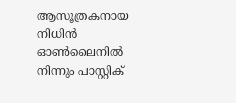ആസൂത്രകനായ നിധിൻ ഓൺലൈനിൽ നിന്നും പാസ്റ്റിക്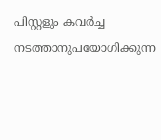പിസ്റ്റളും കവർച്ച നടത്താനുപയോഗിക്കുന്ന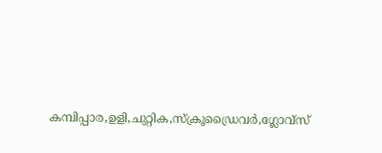കമ്പിപ്പാര,ഉളി,ചുറ്റിക,സ്ക്രൂഡ്രൈവർ,ഗ്ലോവ്സ്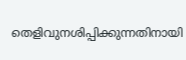തെളിവുനശിപ്പിക്കുന്നതിനായി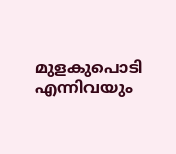മുളകുപൊടി എന്നിവയും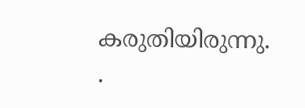കരുതിയിരുന്നു.
.